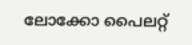ലോക്കോ പൈലറ്റ്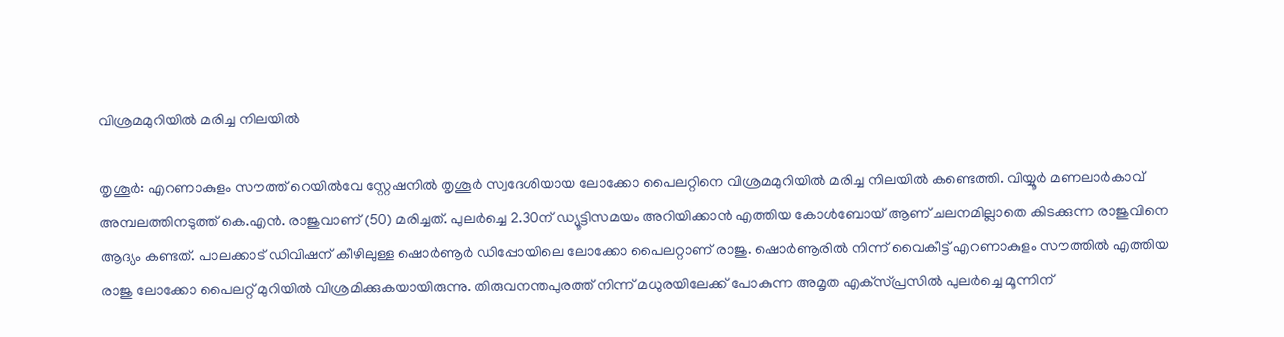വിശ്രമമുറിയില്‍ മരിച്ച നിലയില്‍

തൃശൂര്‍: എറണാകുളം സൗത്ത്‌ റെയില്‍വേ സ്റ്റേഷനില്‍ തൃശൂര്‍ സ്വദേശിയായ ലോക്കോ പൈലറ്റിനെ വിശ്രമമുറിയില്‍ മരിച്ച നിലയില്‍ കണ്ടെത്തി. വിയ്യൂര്‍ മണലാർകാവ് അമ്പലത്തിനടുത്ത് കെ.എന്‍. രാജുവാണ് (50) മരിച്ചത്‌. പുലര്‍ച്ചെ 2.30ന്‌ ഡ്യൂട്ടിസമയം അറിയിക്കാന്‍ എത്തിയ കോള്‍ബോയ്‌ ആണ്‌ ചലനമില്ലാതെ കിടക്കുന്ന രാജുവിനെ ആദ്യം കണ്ടത്‌. പാലക്കാട്‌ ഡിവിഷന് കീഴിലുള്ള ഷൊര്‍ണൂര്‍ ഡിപ്പോയിലെ ലോക്കോ പൈലറ്റാണ്‌ രാജു. ഷൊര്‍ണൂരില്‍ നിന്ന്‌ വൈകീട്ട്‌ എറണാകുളം സൗത്തില്‍ എത്തിയ രാജു ലോക്കോ പൈലറ്റ്‌ മുറിയില്‍ വിശ്രമിക്കുകയായിരുന്നു. തിരുവനന്തപുരത്ത്‌ നിന്ന്‌ മധുരയിലേക്ക്‌ പോകുന്ന അമൃത എക്‌സ്‌പ്രസില്‍ പുലര്‍ച്ചെ മൂന്നിന്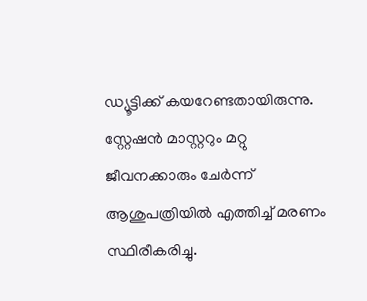ഡ്യൂട്ടിക്ക്‌ കയറേണ്ടതായിരുന്നു. സ്റ്റേഷന്‍ മാസ്റ്ററും മറ്റു ജീവനക്കാരും ചേര്‍ന്ന്‌ ആശുപത്രിയില്‍ എത്തിച്ച് മരണം സ്ഥിരീകരിച്ചു.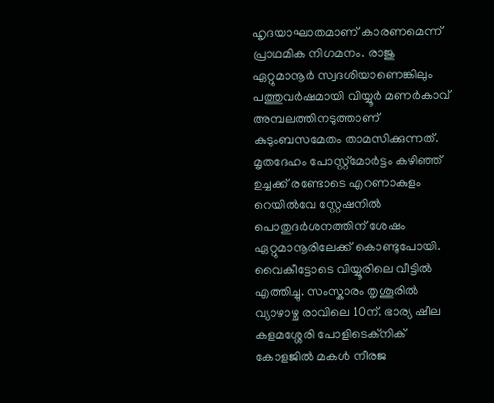ഹൃദയാഘാതമാണ്‌ കാരണമെന്ന്‌ പ്രാഥമിക നിഗമനം. രാജു ഏറ്റുമാനൂര്‍ സ്വദശിയാണെങ്കിലും പത്തുവര്‍ഷമായി വിയ്യൂർ മണർകാവ് അമ്പലത്തിനടുത്താണ് കുടുംബസമേതം താമസിക്കുന്നത്‌. മൃതദേഹം പോസ്റ്റ്മോർട്ടം കഴിഞ്ഞ് ഉച്ചക്ക് രണ്ടോടെ എറണാകുളം റെയിൽവേ സ്റ്റേഷനിൽ പൊതുദർശനത്തിന് ശേഷം ഏറ്റുമാനൂരിലേക്ക് കൊണ്ടുപോയി. വൈകീട്ടോടെ വിയ്യൂരിലെ വീട്ടിൽ എത്തിച്ചു. സംസ്കാരം തൃശൂരിൽ വ്യാഴാഴ്ച രാവിലെ 10ന്. ഭാര്യ ഷീല കളമശ്ശേരി പോളിടെക്‌നിക്‌ കോളജില്‍ മകള്‍ നീരജ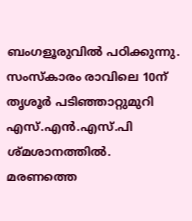ബംഗളൂരുവില്‍ പഠിക്കുന്നു. സംസ്കാരം രാവിലെ 10ന് തൃശൂർ പടിഞ്ഞാറ്റുമുറി എസ്.എൻ.എസ്.പി ശ്മശാനത്തിൽ. മരണത്തെ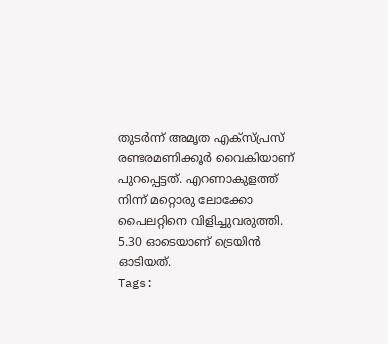തുടര്‍ന്ന്‌ അമൃത എക്‌സ്‌പ്രസ്‌ രണ്ടരമണിക്കൂര്‍ വൈകിയാണ് പുറപ്പെട്ടത്. എറണാകുളത്ത്‌ നിന്ന്‌ മറ്റൊരു ലോക്കോ പൈലറ്റിനെ വിളിച്ചുവരുത്തി. 5.30 ഓടെയാണ്‌ ട്രെയിന്‍ ഓടിയത്‌.
Tags: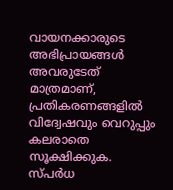വായനക്കാരുടെ അഭിപ്രായങ്ങള്‍ അവരുടേത് മാത്രമാണ്, പ്രതികരണങ്ങളിൽ വിദ്വേഷവും വെറുപ്പും കലരാതെ സൂക്ഷിക്കുക. സ്പർധ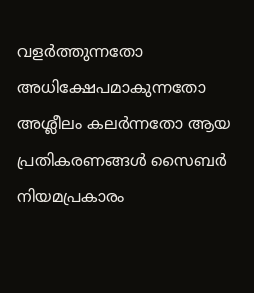വളർത്തുന്നതോ അധിക്ഷേപമാകുന്നതോ അശ്ലീലം കലർന്നതോ ആയ പ്രതികരണങ്ങൾ സൈബർ നിയമപ്രകാരം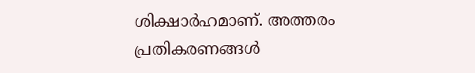ശിക്ഷാർഹമാണ്. അത്തരം പ്രതികരണങ്ങൾ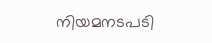നിയമനടപടി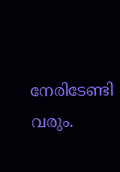നേരിടേണ്ടി വരും.